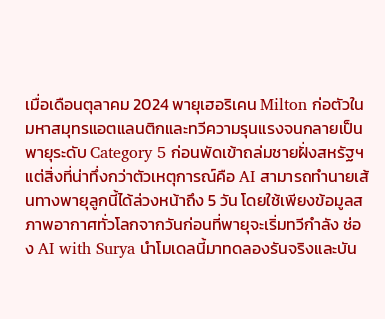เมื่อเดือนตุลาคม 2024 พายุเฮอริเคน Milton ก่อตัวในมหาสมุทรแอตแลนติกและทวีความรุนแรงจนกลายเป็นพายุระดับ Category 5 ก่อนพัดเข้าถล่มชายฝั่งสหรัฐฯ แต่สิ่งที่น่าทึ่งกว่าตัวเหตุการณ์คือ AI สามารถทำนายเส้นทางพายุลูกนี้ได้ล่วงหน้าถึง 5 วัน โดยใช้เพียงข้อมูลสภาพอากาศทั่วโลกจากวันก่อนที่พายุจะเริ่มทวีกำลัง ช่อง AI with Surya นำโมเดลนี้มาทดลองรันจริงและบัน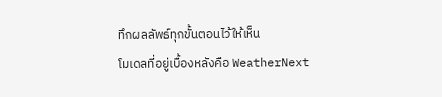ทึกผลลัพธ์ทุกขั้นตอนไว้ให้เห็น
โมเดลที่อยู่เบื้องหลังคือ WeatherNext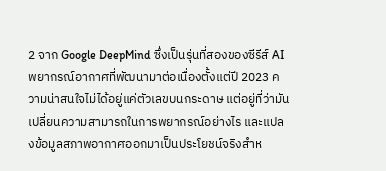2 จาก Google DeepMind ซึ่งเป็นรุ่นที่สองของซีรีส์ AI พยากรณ์อากาศที่พัฒนามาต่อเนื่องตั้งแต่ปี 2023 ความน่าสนใจไม่ได้อยู่แค่ตัวเลขบนกระดาษ แต่อยู่ที่ว่ามันเปลี่ยนความสามารถในการพยากรณ์อย่างไร และแปลงข้อมูลสภาพอากาศออกมาเป็นประโยชน์จริงสำห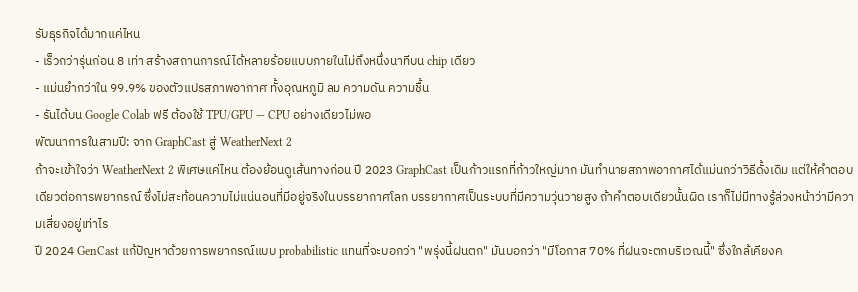รับธุรกิจได้มากแค่ไหน
- เร็วกว่ารุ่นก่อน 8 เท่า สร้างสถานการณ์ได้หลายร้อยแบบภายในไม่ถึงหนึ่งนาทีบน chip เดียว
- แม่นยำกว่าใน 99.9% ของตัวแปรสภาพอากาศ ทั้งอุณหภูมิ ลม ความดัน ความชื้น
- รันได้บน Google Colab ฟรี ต้องใช้ TPU/GPU — CPU อย่างเดียวไม่พอ
พัฒนาการในสามปี: จาก GraphCast สู่ WeatherNext 2
ถ้าจะเข้าใจว่า WeatherNext 2 พิเศษแค่ไหน ต้องย้อนดูเส้นทางก่อน ปี 2023 GraphCast เป็นก้าวแรกที่ก้าวใหญ่มาก มันทำนายสภาพอากาศได้แม่นกว่าวิธีดั้งเดิม แต่ให้คำตอบเดียวต่อการพยากรณ์ ซึ่งไม่สะท้อนความไม่แน่นอนที่มีอยู่จริงในบรรยากาศโลก บรรยากาศเป็นระบบที่มีความวุ่นวายสูง ถ้าคำตอบเดียวนั้นผิด เราก็ไม่มีทางรู้ล่วงหน้าว่ามีความเสี่ยงอยู่เท่าไร
ปี 2024 GenCast แก้ปัญหาด้วยการพยากรณ์แบบ probabilistic แทนที่จะบอกว่า "พรุ่งนี้ฝนตก" มันบอกว่า "มีโอกาส 70% ที่ฝนจะตกบริเวณนี้" ซึ่งใกล้เคียงค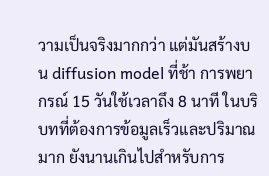วามเป็นจริงมากกว่า แต่มันสร้างบน diffusion model ที่ช้า การพยากรณ์ 15 วันใช้เวลาถึง 8 นาที ในบริบทที่ต้องการข้อมูลเร็วและปริมาณมาก ยังนานเกินไปสำหรับการ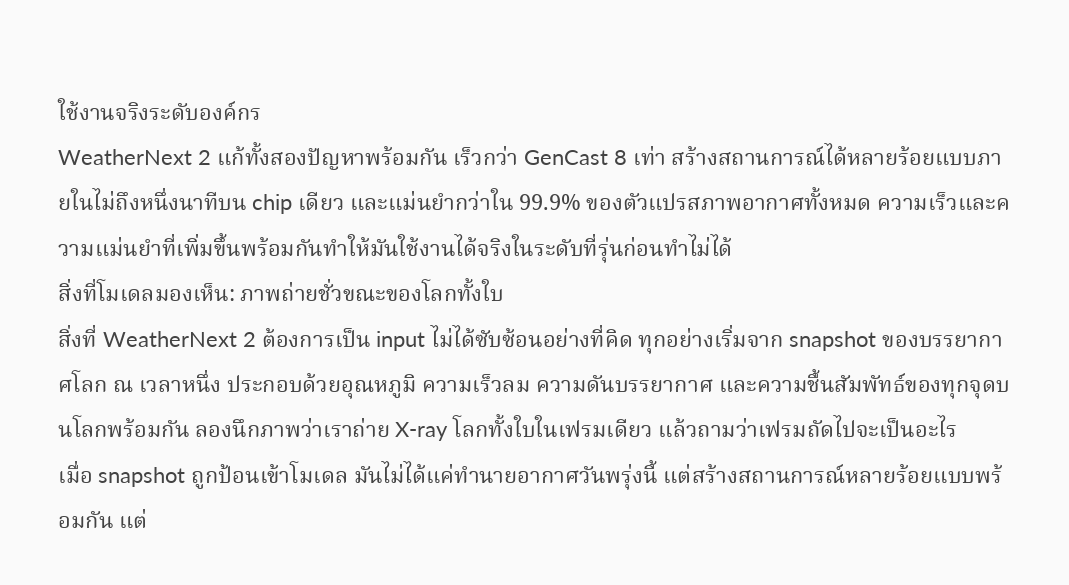ใช้งานจริงระดับองค์กร
WeatherNext 2 แก้ทั้งสองปัญหาพร้อมกัน เร็วกว่า GenCast 8 เท่า สร้างสถานการณ์ได้หลายร้อยแบบภายในไม่ถึงหนึ่งนาทีบน chip เดียว และแม่นยำกว่าใน 99.9% ของตัวแปรสภาพอากาศทั้งหมด ความเร็วและความแม่นยำที่เพิ่มขึ้นพร้อมกันทำให้มันใช้งานได้จริงในระดับที่รุ่นก่อนทำไม่ได้
สิ่งที่โมเดลมองเห็น: ภาพถ่ายชั่วขณะของโลกทั้งใบ
สิ่งที่ WeatherNext 2 ต้องการเป็น input ไม่ได้ซับซ้อนอย่างที่คิด ทุกอย่างเริ่มจาก snapshot ของบรรยากาศโลก ณ เวลาหนึ่ง ประกอบด้วยอุณหภูมิ ความเร็วลม ความดันบรรยากาศ และความชื้นสัมพัทธ์ของทุกจุดบนโลกพร้อมกัน ลองนึกภาพว่าเราถ่าย X-ray โลกทั้งใบในเฟรมเดียว แล้วถามว่าเฟรมถัดไปจะเป็นอะไร
เมื่อ snapshot ถูกป้อนเข้าโมเดล มันไม่ได้แค่ทำนายอากาศวันพรุ่งนี้ แต่สร้างสถานการณ์หลายร้อยแบบพร้อมกัน แต่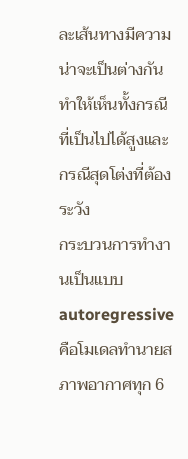ละเส้นทางมีความน่าจะเป็นต่างกัน ทำให้เห็นทั้งกรณีที่เป็นไปได้สูงและกรณีสุดโต่งที่ต้องระวัง
กระบวนการทำงานเป็นแบบ autoregressive คือโมเดลทำนายสภาพอากาศทุก 6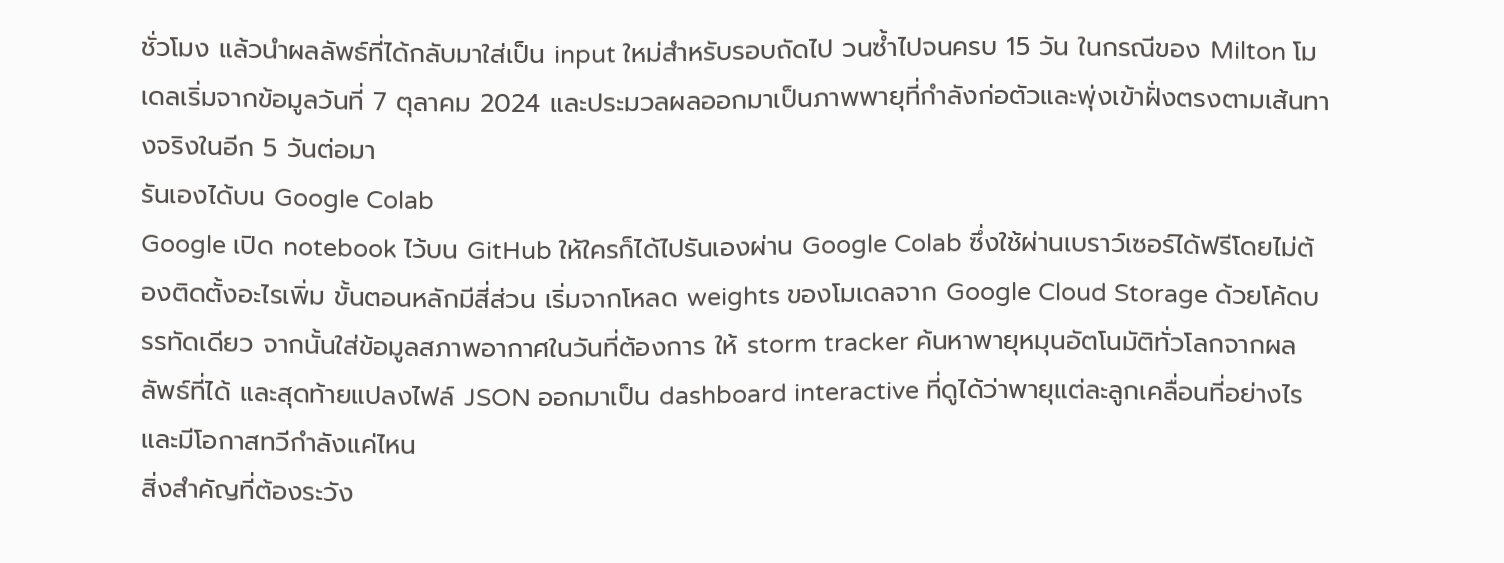ชั่วโมง แล้วนำผลลัพธ์ที่ได้กลับมาใส่เป็น input ใหม่สำหรับรอบถัดไป วนซ้ำไปจนครบ 15 วัน ในกรณีของ Milton โมเดลเริ่มจากข้อมูลวันที่ 7 ตุลาคม 2024 และประมวลผลออกมาเป็นภาพพายุที่กำลังก่อตัวและพุ่งเข้าฝั่งตรงตามเส้นทางจริงในอีก 5 วันต่อมา
รันเองได้บน Google Colab
Google เปิด notebook ไว้บน GitHub ให้ใครก็ได้ไปรันเองผ่าน Google Colab ซึ่งใช้ผ่านเบราว์เซอร์ได้ฟรีโดยไม่ต้องติดตั้งอะไรเพิ่ม ขั้นตอนหลักมีสี่ส่วน เริ่มจากโหลด weights ของโมเดลจาก Google Cloud Storage ด้วยโค้ดบรรทัดเดียว จากนั้นใส่ข้อมูลสภาพอากาศในวันที่ต้องการ ให้ storm tracker ค้นหาพายุหมุนอัตโนมัติทั่วโลกจากผลลัพธ์ที่ได้ และสุดท้ายแปลงไฟล์ JSON ออกมาเป็น dashboard interactive ที่ดูได้ว่าพายุแต่ละลูกเคลื่อนที่อย่างไรและมีโอกาสทวีกำลังแค่ไหน
สิ่งสำคัญที่ต้องระวัง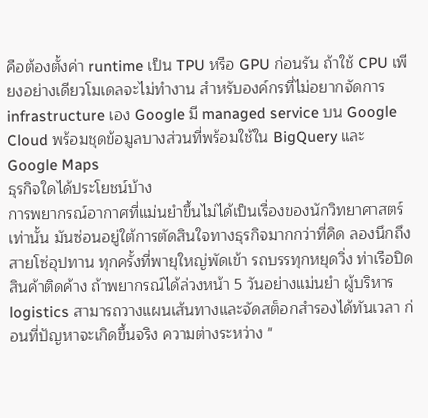คือต้องตั้งค่า runtime เป็น TPU หรือ GPU ก่อนรัน ถ้าใช้ CPU เพียงอย่างเดียวโมเดลจะไม่ทำงาน สำหรับองค์กรที่ไม่อยากจัดการ infrastructure เอง Google มี managed service บน Google Cloud พร้อมชุดข้อมูลบางส่วนที่พร้อมใช้ใน BigQuery และ Google Maps
ธุรกิจใดได้ประโยชน์บ้าง
การพยากรณ์อากาศที่แม่นยำขึ้นไม่ได้เป็นเรื่องของนักวิทยาศาสตร์เท่านั้น มันซ่อนอยู่ใต้การตัดสินใจทางธุรกิจมากกว่าที่คิด ลองนึกถึงสายโซ่อุปทาน ทุกครั้งที่พายุใหญ่พัดเข้า รถบรรทุกหยุดวิ่ง ท่าเรือปิด สินค้าติดค้าง ถ้าพยากรณ์ได้ล่วงหน้า 5 วันอย่างแม่นยำ ผู้บริหาร logistics สามารถวางแผนเส้นทางและจัดสต็อกสำรองได้ทันเวลา ก่อนที่ปัญหาจะเกิดขึ้นจริง ความต่างระหว่าง "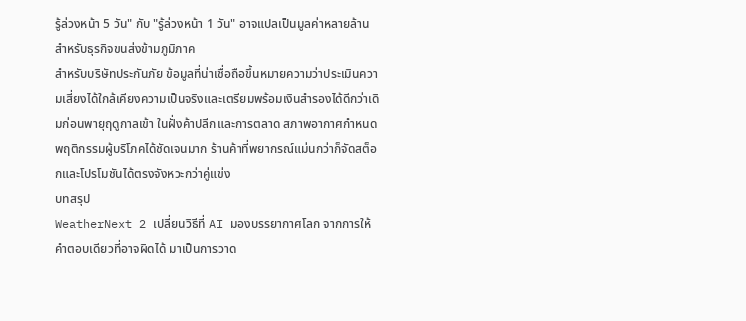รู้ล่วงหน้า 5 วัน" กับ "รู้ล่วงหน้า 1 วัน" อาจแปลเป็นมูลค่าหลายล้านสำหรับธุรกิจขนส่งข้ามภูมิภาค
สำหรับบริษัทประกันภัย ข้อมูลที่น่าเชื่อถือขึ้นหมายความว่าประเมินความเสี่ยงได้ใกล้เคียงความเป็นจริงและเตรียมพร้อมเงินสำรองได้ดีกว่าเดิมก่อนพายุฤดูกาลเข้า ในฝั่งค้าปลีกและการตลาด สภาพอากาศกำหนดพฤติกรรมผู้บริโภคได้ชัดเจนมาก ร้านค้าที่พยากรณ์แม่นกว่าก็จัดสต็อกและโปรโมชันได้ตรงจังหวะกว่าคู่แข่ง
บทสรุป
WeatherNext 2 เปลี่ยนวิธีที่ AI มองบรรยากาศโลก จากการให้คำตอบเดียวที่อาจผิดได้ มาเป็นการวาด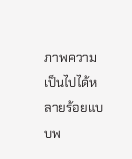ภาพความเป็นไปได้หลายร้อยแบบพ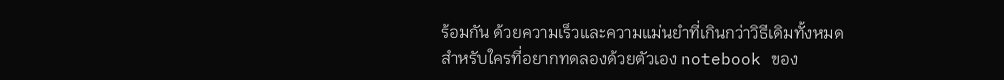ร้อมกัน ด้วยความเร็วและความแม่นยำที่เกินกว่าวิธีเดิมทั้งหมด
สำหรับใครที่อยากทดลองด้วยตัวเอง notebook ของ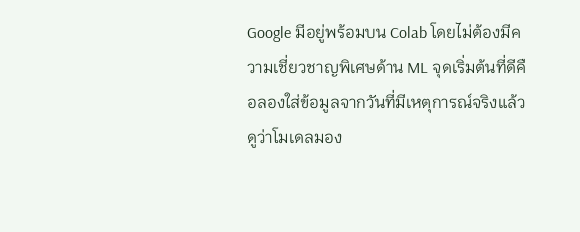Google มีอยู่พร้อมบน Colab โดยไม่ต้องมีความเชี่ยวชาญพิเศษด้าน ML จุดเริ่มต้นที่ดีคือลองใส่ข้อมูลจากวันที่มีเหตุการณ์จริงแล้วดูว่าโมเดลมอง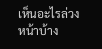เห็นอะไรล่วงหน้าบ้าง